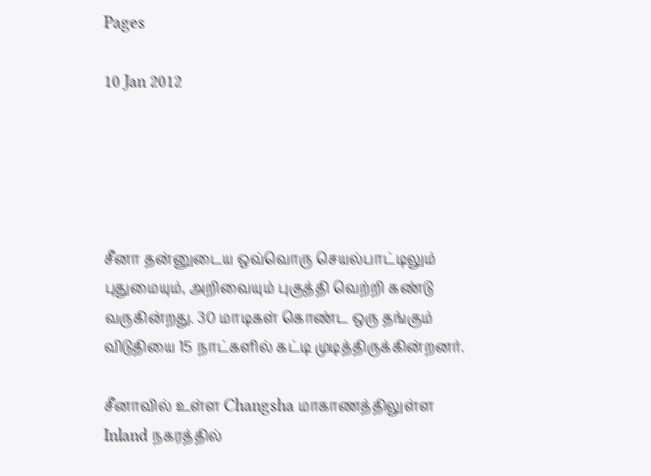Pages

10 Jan 2012





சீனா தன்னுடைய ஒவ்வொரு செயல்பாட்டிலும் புதுமையும், அறிவையும் புகுத்தி வெற்றி கண்டு வருகின்றது. 30 மாடிகள் கொண்ட ஒரு தங்கும் விடுதியை 15 நாட்களில் கட்டி முடித்திருக்கின்றனர்.

சீனாவில் உள்ள Changsha மாகாணத்திலுள்ள Inland நகரத்தில்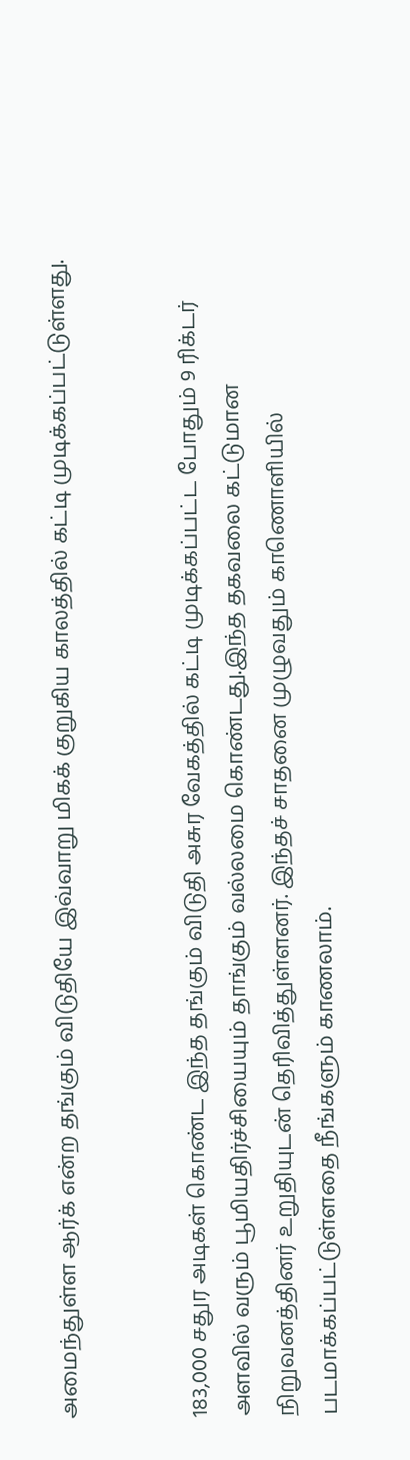அமைந்துள்ள ஆர்க் என்ற தங்கும் விடுதியே இவ்வாறு மிகக் குறுகிய காலத்தில் கட்டி முடிக்கப்பட்டுள்ளது.


183,000 சதுர அடிகள் கொண்ட இந்த தங்கும் விடுதி அசுர வேகத்தில் கட்டி முடிக்கப்பட்ட போதும் 9 ரிக்டர் அளவில் வரும் பூமியதிர்ச்சியையும் தாங்கும் வல்லமை கொண்டது.இந்த தகவலை கட்டுமான நிறுவனத்தினர் உறுதியுடன் தெரிவித்துள்ளனர். இந்தச் சாதனை முழுவதும் காணொளியில் படமாக்கப்பட்டுள்ளதை நீங்களும் காணலாம்.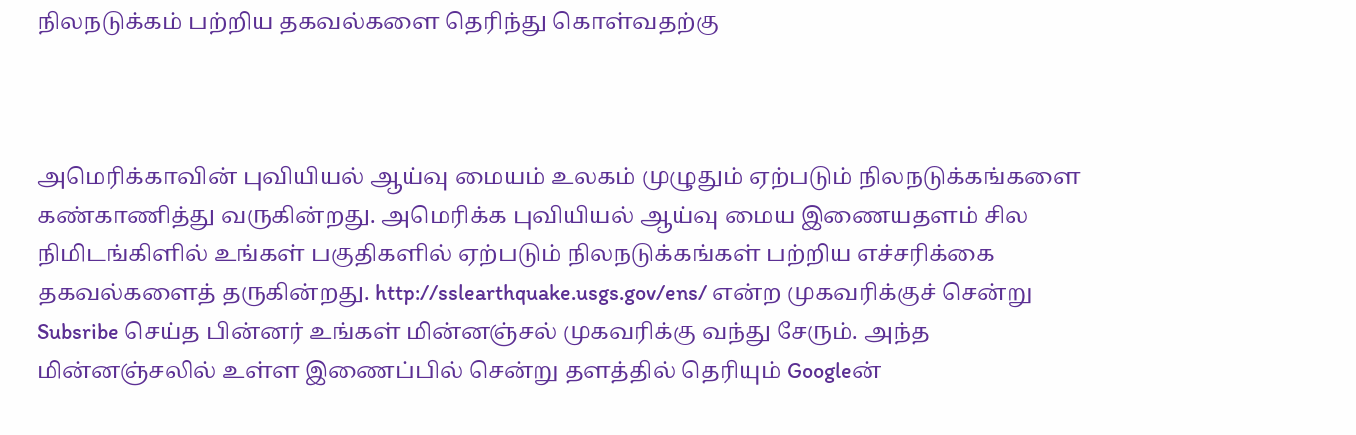நிலநடுக்கம் பற்றிய தகவல்களை தெரிந்து கொள்வதற்கு



அமெரிக்காவின் புவியியல் ஆய்வு மையம் உலகம் முழுதும் ஏற்படும் நிலநடுக்கங்களை கண்காணித்து வருகின்றது. அமெரிக்க புவியியல் ஆய்வு மைய இணையதளம் சில நிமிடங்கிளில் உங்கள் பகுதிகளில் ஏற்படும் நிலநடுக்கங்கள் பற்றிய எச்சரிக்கை தகவல்களைத் தருகின்றது. http://sslearthquake.usgs.gov/ens/ என்ற முகவரிக்குச் சென்று Subsribe செய்த பின்னர் உங்கள் மின்னஞ்சல் முகவரிக்கு வந்து சேரும். அந்த மின்னஞ்சலில் உள்ள இணைப்பில் சென்று தளத்தில் தெரியும் Googleன்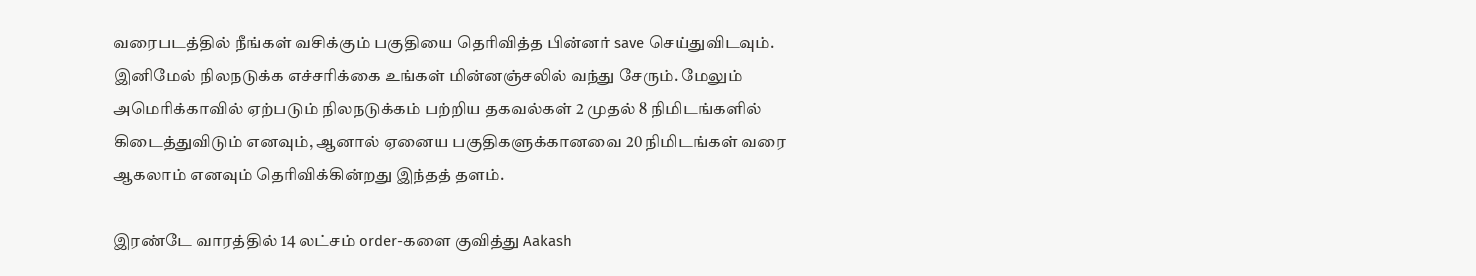வரைபடத்தில் நீங்கள் வசிக்கும் பகுதியை தெரிவித்த பின்னர் save செய்துவிடவும். இனிமேல் நிலநடுக்க எச்சரிக்கை உங்கள் மின்னஞ்சலில் வந்து சேரும். மேலும் அமெரிக்காவில் ஏற்படும் நிலநடுக்கம் பற்றிய தகவல்கள் 2 முதல் 8 நிமிடங்களில் கிடைத்துவிடும் எனவும், ஆனால் ஏனைய பகுதிகளுக்கானவை 20 நிமிடங்கள் வரை ஆகலாம் எனவும் தெரிவிக்கின்றது இந்தத் தளம்.

இரண்டே வாரத்தில் 14 லட்சம் order-களை குவித்து Aakash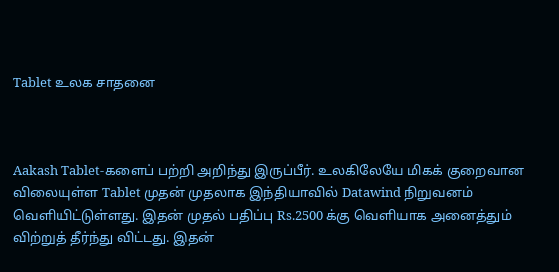Tablet உலக சாதனை



Aakash Tablet-களைப் பற்றி அறிந்து இருப்பீர். உலகிலேயே மிகக் குறைவான விலையுள்ள Tablet முதன் முதலாக இந்தியாவில் Datawind நிறுவனம் வெளியிட்டுள்ளது. இதன் முதல் பதிப்பு Rs.2500 க்கு வெளியாக அனைத்தும் விற்றுத் தீர்ந்து விட்டது. இதன்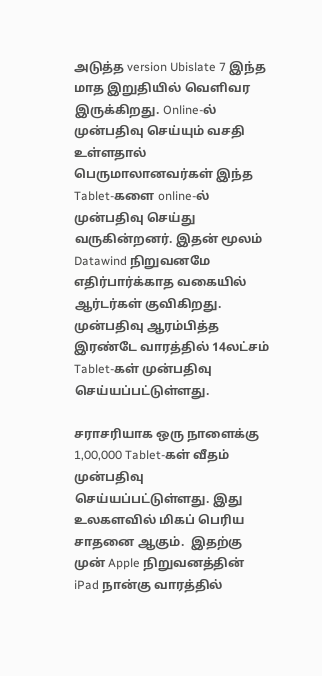அடுத்த version Ubislate 7 இந்த மாத இறுதியில் வெளிவர இருக்கிறது. Online-ல் முன்பதிவு செய்யும் வசதி உள்ளதால் பெருமாலானவர்கள் இந்த Tablet-களை online-ல் முன்பதிவு செய்து வருகின்றனர். இதன் மூலம் Datawind நிறுவனமே எதிர்பார்க்காத வகையில் ஆர்டர்கள் குவிகிறது. முன்பதிவு ஆரம்பித்த இரண்டே வாரத்தில் 14லட்சம் Tablet-கள் முன்பதிவு செய்யப்பட்டுள்ளது.

சராசரியாக ஒரு நாளைக்கு 1,00,000 Tablet-கள் வீதம் முன்பதிவு செய்யப்பட்டுள்ளது. இது உலகளவில் மிகப் பெரிய சாதனை ஆகும்.  இதற்கு முன் Apple நிறுவனத்தின் iPad நான்கு வாரத்தில்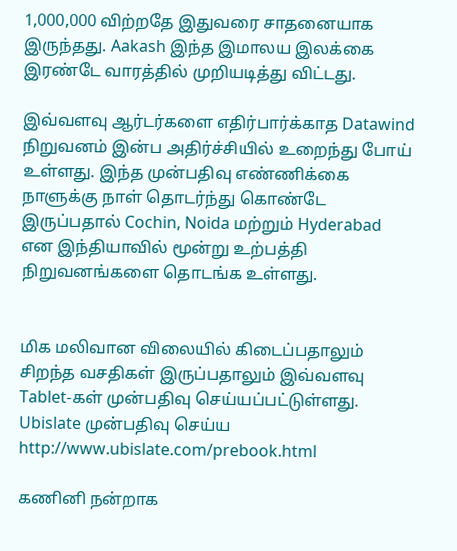1,000,000 விற்றதே இதுவரை சாதனையாக இருந்தது. Aakash இந்த இமாலய இலக்கை இரண்டே வாரத்தில் முறியடித்து விட்டது.

இவ்வளவு ஆர்டர்களை எதிர்பார்க்காத Datawind நிறுவனம் இன்ப அதிர்ச்சியில் உறைந்து போய் உள்ளது. இந்த முன்பதிவு எண்ணிக்கை நாளுக்கு நாள் தொடர்ந்து கொண்டே இருப்பதால் Cochin, Noida மற்றும் Hyderabad என இந்தியாவில் மூன்று உற்பத்தி நிறுவனங்களை தொடங்க உள்ளது.


மிக மலிவான விலையில் கிடைப்பதாலும் சிறந்த வசதிகள் இருப்பதாலும் இவ்வளவு Tablet-கள் முன்பதிவு செய்யப்பட்டுள்ளது. Ubislate முன்பதிவு செய்ய http://www.ubislate.com/prebook.html

கணினி நன்றாக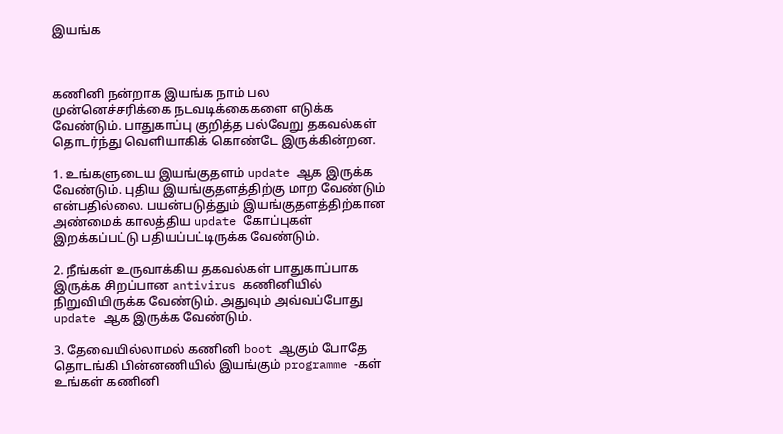இயங்க



கணினி நன்றாக இயங்க நாம் பல முன்னெச்சரிக்கை நடவடிக்கைகளை எடுக்க வேண்டும். பாதுகாப்பு குறித்த பல்வேறு தகவல்கள் தொடர்ந்து வெளியாகிக் கொண்டே இருக்கின்றன.

1. உங்களுடைய இயங்குதளம் update ஆக இருக்க வேண்டும். புதிய இயங்குதளத்திற்கு மாற வேண்டும் என்பதில்லை. பயன்படுத்தும் இயங்குதளத்திற்கான அண்மைக் காலத்திய update கோப்புகள் இறக்கப்பட்டு பதியப்பட்டிருக்க வேண்டும்.

2. நீங்கள் உருவாக்கிய தகவல்கள் பாதுகாப்பாக இருக்க சிறப்பான antivirus கணினியில் நிறுவியிருக்க வேண்டும். அதுவும் அவ்வப்போது update ஆக இருக்க வேண்டும்.

3. தேவையில்லாமல் கணினி boot ஆகும் போதே தொடங்கி பின்னணியில் இயங்கும் programme -கள் உங்கள் கணினி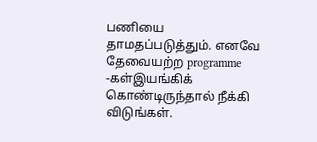பணியை தாமதப்படுத்தும். எனவே தேவையற்ற programme -கள்இயங்கிக் கொண்டிருந்தால் நீக்கி விடுங்கள்.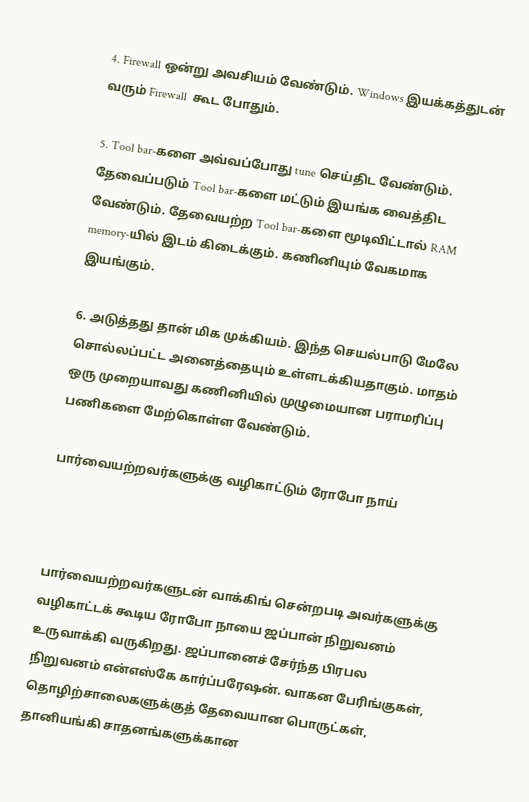4. Firewall ஒன்று அவசியம் வேண்டும். Windows இயக்கத்துடன் வரும் Firewall  கூட போதும்.

5. Tool bar-களை அவ்வப்போது tune செய்திட வேண்டும். தேவைப்படும் Tool bar-களை மட்டும் இயங்க வைத்திட வேண்டும். தேவையற்ற Tool bar-களை மூடிவிட்டால் RAM memory-யில் இடம் கிடைக்கும். கணினியும் வேகமாக இயங்கும்.

6. அடுத்தது தான் மிக முக்கியம். இந்த செயல்பாடு மேலே சொல்லப்பட்ட அனைத்தையும் உள்ளடக்கியதாகும். மாதம் ஒரு முறையாவது கணினியில் முழுமையான பராமரிப்பு பணிகளை மேற்கொள்ள வேண்டும்.

பார்வையற்றவர்களுக்கு வழிகாட்டும் ரோபோ நாய்



பார்வையற்றவர்களுடன் வாக்கிங் சென்றபடி அவர்களுக்கு வழிகாட்டக் கூடிய ரோபோ நாயை ஜப்பான் நிறுவனம் உருவாக்கி வருகிறது. ஜப்பானைச் சேர்ந்த பிரபல நிறுவனம் என்எஸ்கே கார்ப்பரேஷன். வாகன பேரிங்குகள், தொழிற்சாலைகளுக்குத் தேவையான பொருட்கள், தானியங்கி சாதனங்களுக்கான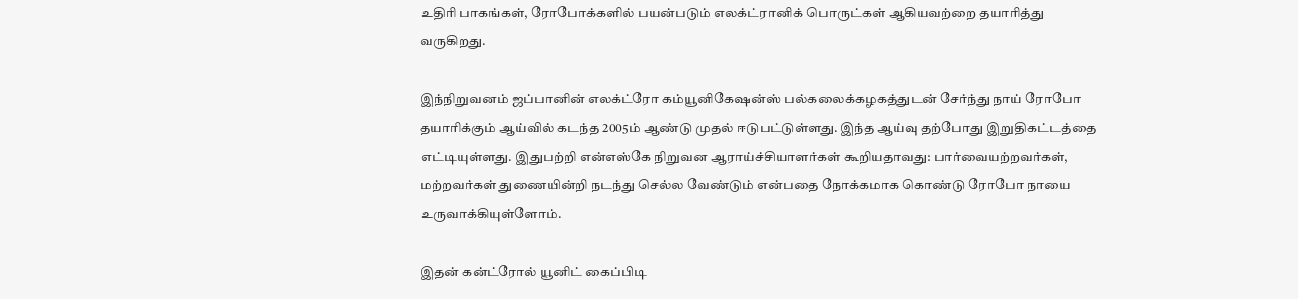உதிரி பாகங்கள், ரோபோக்களில் பயன்படும் எலக்ட்ரானிக் பொருட்கள் ஆகியவற்றை தயாரித்து வருகிறது.

இந்நிறுவனம் ஜப்பானின் எலக்ட்ரோ கம்யூனிகேஷன்ஸ் பல்கலைக்கழகத்துடன் சேர்ந்து நாய் ரோபோ தயாரிக்கும் ஆய்வில் கடந்த 2005ம் ஆண்டு முதல் ஈடுபட்டுள்ளது. இந்த ஆய்வு தற்போது இறுதிகட்டத்தை எட்டியுள்ளது. இதுபற்றி என்எஸ்கே நிறுவன ஆராய்ச்சியாளர்கள் கூறியதாவது: பார்வையற்றவர்கள், மற்றவர்கள் துணையின்றி நடந்து செல்ல வேண்டும் என்பதை நோக்கமாக கொண்டு ரோபோ நாயை உருவாக்கியுள்ளோம்.

இதன் கன்ட்ரோல் யூனிட் கைப்பிடி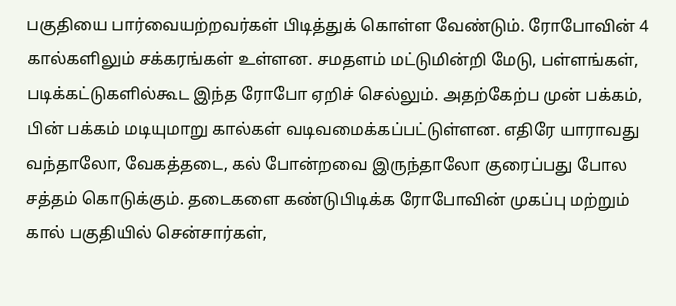பகுதியை பார்வையற்றவர்கள் பிடித்துக் கொள்ள வேண்டும். ரோபோவின் 4 கால்களிலும் சக்கரங்கள் உள்ளன. சமதளம் மட்டுமின்றி மேடு, பள்ளங்கள், படிக்கட்டுகளில்கூட இந்த ரோபோ ஏறிச் செல்லும். அதற்கேற்ப முன் பக்கம், பின் பக்கம் மடியுமாறு கால்கள் வடிவமைக்கப்பட்டுள்ளன. எதிரே யாராவது வந்தாலோ, வேகத்தடை, கல் போன்றவை இருந்தாலோ குரைப்பது போல சத்தம் கொடுக்கும். தடைகளை கண்டுபிடிக்க ரோபோவின் முகப்பு மற்றும் கால் பகுதியில் சென்சார்கள்,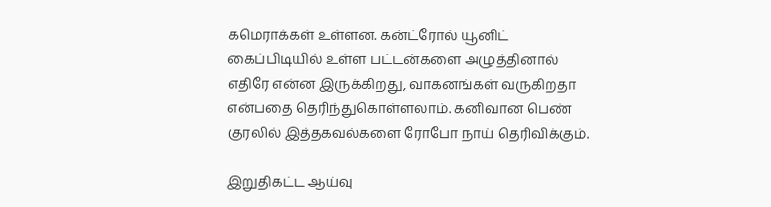கமெராக்கள் உள்ளன. கன்ட்ரோல் யூனிட் கைப்பிடியில் உள்ள பட்டன்களை அழுத்தினால் எதிரே என்ன இருக்கிறது, வாகனங்கள் வருகிறதா என்பதை தெரிந்துகொள்ளலாம். கனிவான பெண் குரலில் இத்தகவல்களை ரோபோ நாய் தெரிவிக்கும்.

இறுதிகட்ட ஆய்வு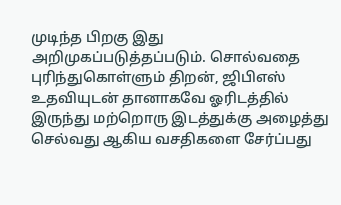முடிந்த பிறகு இது அறிமுகப்படுத்தப்படும். சொல்வதை புரிந்துகொள்ளும் திறன், ஜிபிஎஸ் உதவியுடன் தானாகவே ஓரிடத்தில் இருந்து மற்றொரு இடத்துக்கு அழைத்து செல்வது ஆகிய வசதிகளை சேர்ப்பது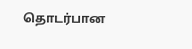தொடர்பான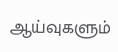ஆய்வுகளும்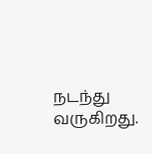நடந்து வருகிறது.